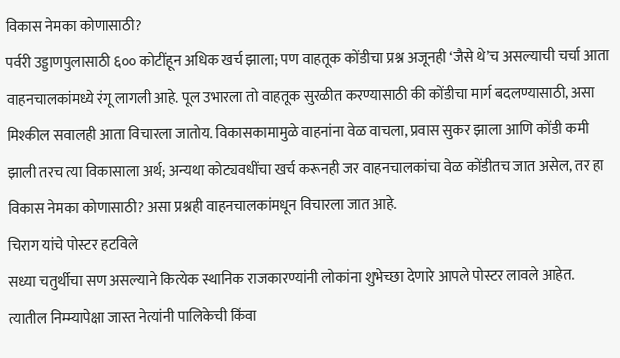विकास नेमका कोणासाठी?
पर्वरी उड्डाणपुलासाठी ६०० कोटींहून अधिक खर्च झाला; पण वाहतूक कोंडीचा प्रश्न अजूनही ‘जैसे थे’च असल्याची चर्चा आता वाहनचालकांमध्ये रंगू लागली आहे. पूल उभारला तो वाहतूक सुरळीत करण्यासाठी की कोंडीचा मार्ग बदलण्यासाठी, असा मिश्कील सवालही आता विचारला जातोय. विकासकामामुळे वाहनांना वेळ वाचला, प्रवास सुकर झाला आणि कोंडी कमी झाली तरच त्या विकासाला अर्थ; अन्यथा कोट्यवधींचा खर्च करूनही जर वाहनचालकांचा वेळ कोंडीतच जात असेल, तर हा विकास नेमका कोणासाठी? असा प्रश्नही वाहनचालकांमधून विचारला जात आहे.
चिराग यांचे पोस्टर हटविले
सध्या चतुर्थीचा सण असल्याने कित्येक स्थानिक राजकारण्यांनी लोकांना शुभेच्छा देणारे आपले पोस्टर लावले आहेत. त्यातील निम्म्यापेक्षा जास्त नेत्यांनी पालिकेची किंवा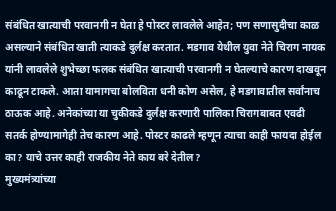संबंधित खात्याची परवानगी न घेता हे पोस्टर लावलेले आहेत; पण सणासुदीचा काळ असल्याने संबंधित खाती त्याकडे दुर्लक्ष करतात. मडगाव येथील युवा नेते चिराग नायक यांनी लावलेले शुभेच्छा फलक संबंधित खात्याची परवानगी न घेतल्याचे कारण दाखवून काढून टाकले. आता यामागचा बोलविता धनी कोण असेल, हे मडगावातील सर्वांनाच ठाऊक आहे. अनेकांच्या या चुकीकडे दुर्लक्ष करणारी पालिका चिरागबाबत एवढी सतर्क होण्यामागेही तेच कारण आहे. पोस्टर काढले म्हणून त्याचा काही फायदा होईल का? याचे उत्तर काही राजकीय नेते काय बरे देतील?
मुख्यमंत्र्यांच्या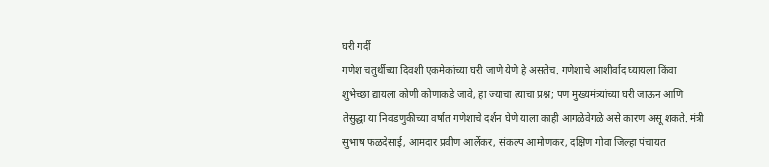घरी गर्दी
गणेश चतुर्थीच्या दिवशी एकमेकांच्या घरी जाणे येणे हे असतेच. गणेशाचे आशीर्वाद घ्यायला किंवा शुभेच्छा द्यायला कोणी कोणाकडे जावे, हा ज्याचा त्याचा प्रश्न; पण मुख्यमंत्र्यांच्या घरी जाऊन आणि तेसुद्धा या निवडणुकीच्या वर्षात गणेशाचे दर्शन घेणे याला काही आगळेवेगळे असे कारण असू शकते. मंत्री सुभाष फळदेसाई, आमदार प्रवीण आर्लेकर, संकल्प आमोणकर, दक्षिण गोवा जिल्हा पंचायत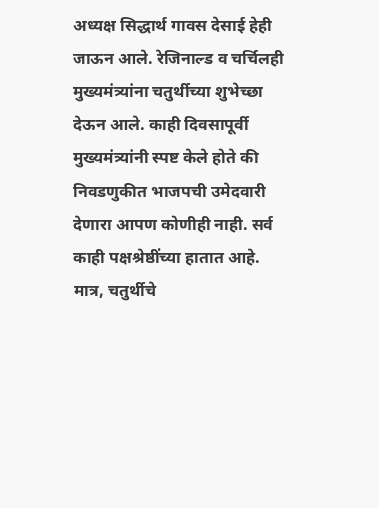अध्यक्ष सिद्धार्थ गावस देसाई हेही जाऊन आले. रेजिनाल्ड व चर्चिलही मुख्यमंत्र्यांना चतुर्थीच्या शुभेच्छा देऊन आले. काही दिवसापूर्वी मुख्यमंत्र्यांनी स्पष्ट केले होते की निवडणुकीत भाजपची उमेदवारी देणारा आपण कोणीही नाही. सर्व काही पक्षश्रेष्ठींच्या हातात आहे. मात्र, चतुर्थीचे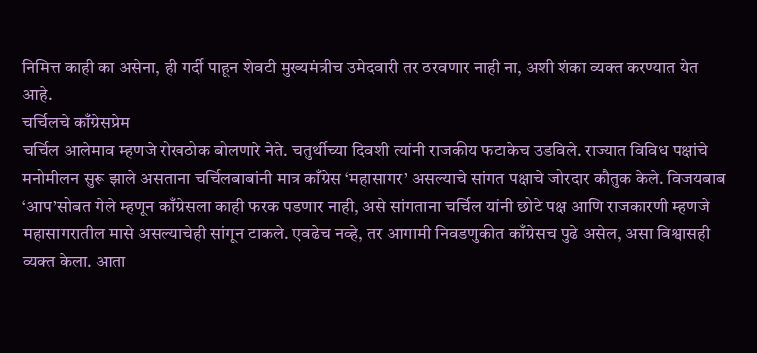निमित्त काही का असेना, ही गर्दी पाहून शेवटी मुख्यमंत्रीच उमेदवारी तर ठरवणार नाही ना, अशी शंका व्यक्त करण्यात येत आहे.
चर्चिलचे काँग्रेसप्रेम
चर्चिल आलेमाव म्हणजे रोखठोक बोलणारे नेते. चतुर्थीच्या दिवशी त्यांनी राजकीय फटाकेच उडविले. राज्यात विविध पक्षांचे मनोमीलन सुरू झाले असताना चर्चिलबाबांनी मात्र काँग्रेस ‘महासागर’ असल्याचे सांगत पक्षाचे जोरदार कौतुक केले. विजयबाब ‘आप’सोबत गेले म्हणून काँग्रेसला काही फरक पडणार नाही, असे सांगताना चर्चिल यांनी छोटे पक्ष आणि राजकारणी म्हणजे महासागरातील मासे असल्याचेही सांगून टाकले. एवढेच नव्हे, तर आगामी निवडणुकीत काँग्रेसच पुढे असेल, असा विश्वासही व्यक्त केला. आता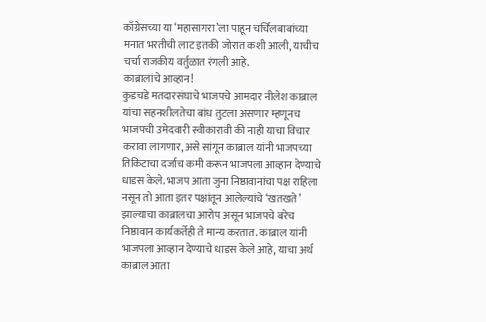काँग्रेसच्या या ‘महासागरा’ला पाहून चर्चिलबाबांच्या मनात भरतीची लाट इतकी जोरात कशी आली, याचीच चर्चा राजकीय वर्तुळात रंगली आहे.
काब्रालांचे आव्हान!
कुडचडे मतदारसंघाचे भाजपचे आमदार नीलेश काब्राल यांचा सहनशीलतेचा बांध तुटला असणार म्हणूनच भाजपची उमेदवारी स्वीकारावी की नाही याचा विचार करावा लागणार, असे सांगून काब्राल यांनी भाजपच्या तिकिटाचा दर्जाच कमी करून भाजपला आव्हान देण्याचे धाडस केले. भाजप आता जुना निष्ठावानांचा पक्ष राहिला नसून तो आता इतर पक्षांतून आलेल्यांचे ‘खतखते’ झाल्याचा काब्रालचा आरोप असून भाजपचे बरेच निष्ठावान कार्यकर्तेही ते मान्य करतात. काब्राल यांनी भाजपला आव्हान देण्याचे धाडस केले आहे, याचा अर्थ काब्राल आता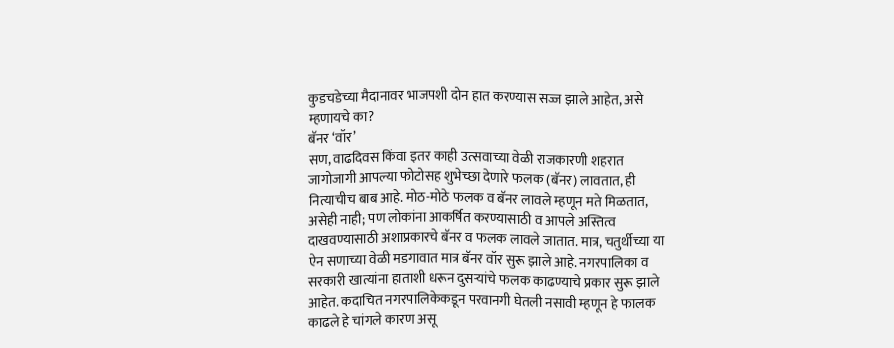कुडचडेच्या मैदानावर भाजपशी दोन हात करण्यास सज्ज झाले आहेत, असे म्हणायचे का?
बॅनर ‘वॉर’
सण, वाढदिवस किंवा इतर काही उत्सवाच्या वेळी राजकारणी शहरात जागोजागी आपल्या फोटोसह शुभेच्छा देणारे फलक (बॅनर) लावतात, ही नित्याचीच बाब आहे. मोठ-मोठे फलक व बॅनर लावले म्हणून मते मिळतात, असेही नाही; पण लोकांना आकर्षित करण्यासाठी व आपले अस्तित्व दाखवण्यासाठी अशाप्रकारचे बॅनर व फलक लावले जातात. मात्र, चतुर्थीच्या या ऐन सणाच्या वेळी मडगावात मात्र बॅनर वॉर सुरू झाले आहे. नगरपालिका व सरकारी खात्यांना हाताशी धरून दुसऱ्यांचे फलक काढण्याचे प्रकार सुरू झाले आहेत. कदाचित नगरपालिकेकडून परवानगी घेतली नसावी म्हणून हे फालक काढले हे चांगले कारण असू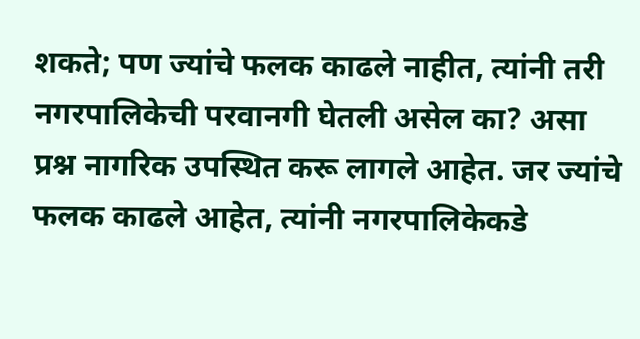शकते; पण ज्यांचे फलक काढले नाहीत, त्यांनी तरी नगरपालिकेची परवानगी घेतली असेल का? असा प्रश्न नागरिक उपस्थित करू लागले आहेत. जर ज्यांचे फलक काढले आहेत, त्यांनी नगरपालिकेकडे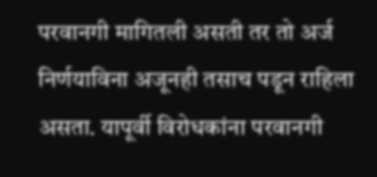परवानगी मागितली असती तर तो अर्ज निर्णयाविना अजूनही तसाच पडून राहिला असता. यापूर्वी विरोधकांना परवानगी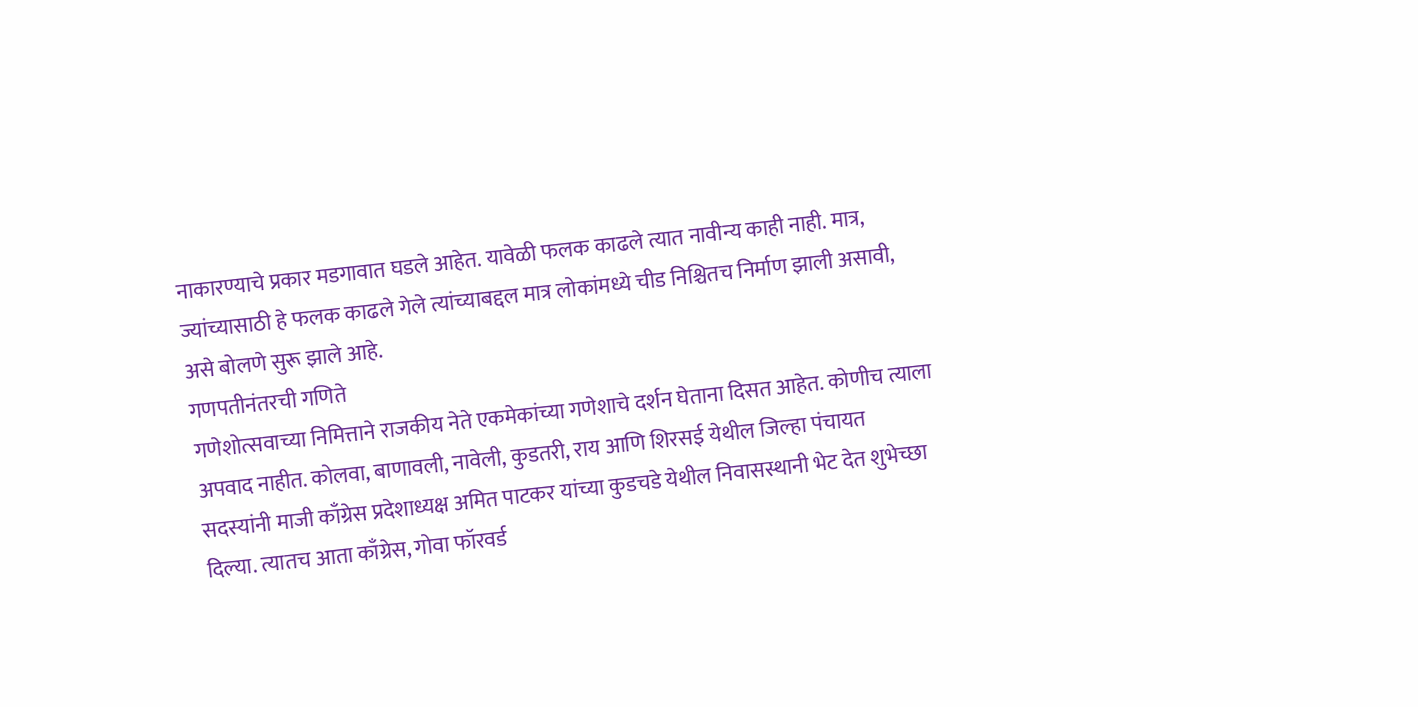नाकारण्याचे प्रकार मडगावात घडले आहेत. यावेळी फलक काढले त्यात नावीन्य काही नाही. मात्र, ज्यांच्यासाठी हे फलक काढले गेले त्यांच्याबद्दल मात्र लोकांमध्ये चीड निश्चितच निर्माण झाली असावी, असे बोलणे सुरू झाले आहे.
गणपतीनंतरची गणिते
गणेशोत्सवाच्या निमित्ताने राजकीय नेते एकमेकांच्या गणेशाचे दर्शन घेताना दिसत आहेत. कोणीच त्याला अपवाद नाहीत. कोलवा, बाणावली, नावेली, कुडतरी, राय आणि शिरसई येथील जिल्हा पंचायत सदस्यांनी माजी काँग्रेस प्रदेशाध्यक्ष अमित पाटकर यांच्या कुडचडे येथील निवासस्थानी भेट देत शुभेच्छा दिल्या. त्यातच आता काँग्रेस, गोवा फॉरवर्ड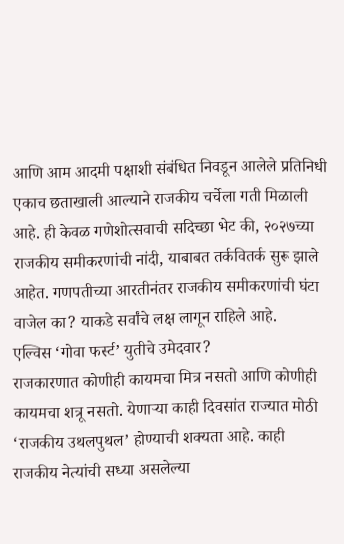आणि आम आदमी पक्षाशी संबंधित निवडून आलेले प्रतिनिधी एकाच छताखाली आल्याने राजकीय चर्चेला गती मिळाली आहे. ही केवळ गणेशोत्सवाची सदिच्छा भेट की, २०२७च्या राजकीय समीकरणांची नांदी, याबाबत तर्कवितर्क सुरू झाले आहेत. गणपतीच्या आरतीनंतर राजकीय समीकरणांची घंटा वाजेल का? याकडे सर्वांचे लक्ष लागून राहिले आहे.
एल्विस ‘गोवा फर्स्ट’ युतीचे उमेदवार?
राजकारणात कोणीही कायमचा मित्र नसतो आणि कोणीही कायमचा शत्रू नसतो. येणाऱ्या काही दिवसांत राज्यात मोठी ‘राजकीय उथलपुथल’ होण्याची शक्यता आहे. काही राजकीय नेत्यांची सध्या असलेल्या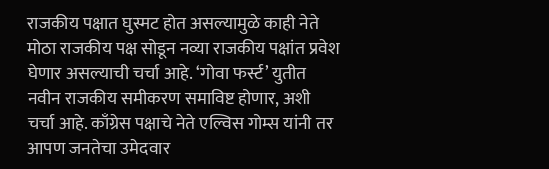राजकीय पक्षात घुस्मट होत असल्यामुळे काही नेते मोठा राजकीय पक्ष सोडून नव्या राजकीय पक्षांत प्रवेश घेणार असल्याची चर्चा आहे. ‘गोवा फर्स्ट’ युतीत नवीन राजकीय समीकरण समाविष्ट होणार, अशी चर्चा आहे. काँग्रेस पक्षाचे नेते एल्विस गोम्स यांनी तर आपण जनतेचा उमेदवार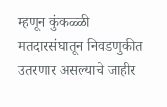म्हणून कुंकळ्ळी मतदारसंघातून निवडणुकीत उतरणार असल्याचे जाहीर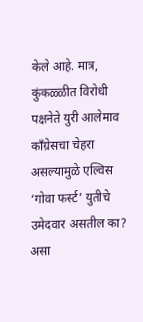केले आहे. मात्र, कुंकळ्ळीत विरोधी पक्षनेते युरी आलेमाव कॉंग्रेसचा चेहरा असल्यामुळे एल्विस ‘गोवा फर्स्ट’ युतीचे उमेदवार असतील का? असा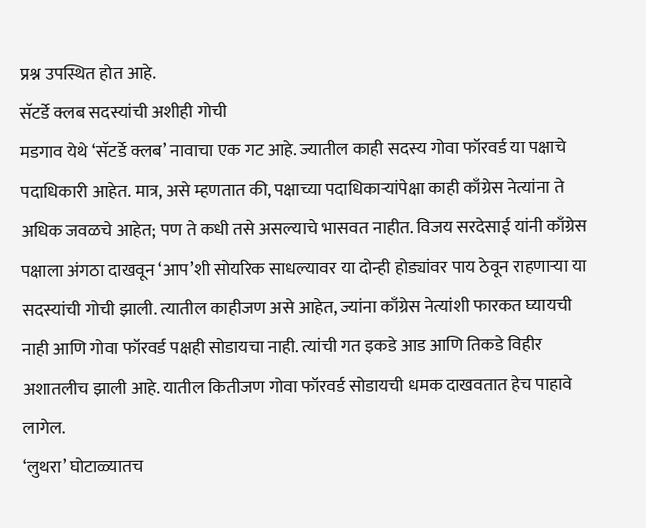प्रश्न उपस्थित होत आहे.
सॅटर्डे क्लब सदस्यांची अशीही गोची
मडगाव येथे ‘सॅटर्डे क्लब’ नावाचा एक गट आहे. ज्यातील काही सदस्य गोवा फॉरवर्ड या पक्षाचे पदाधिकारी आहेत. मात्र, असे म्हणतात की, पक्षाच्या पदाधिकाऱ्यांपेक्षा काही काँग्रेस नेत्यांना ते अधिक जवळचे आहेत; पण ते कधी तसे असल्याचे भासवत नाहीत. विजय सरदेसाई यांनी काँग्रेस पक्षाला अंगठा दाखवून ‘आप’शी सोयरिक साधल्यावर या दोन्ही होड्यांवर पाय ठेवून राहणाऱ्या या सदस्यांची गोची झाली. त्यातील काहीजण असे आहेत, ज्यांना काँग्रेस नेत्यांशी फारकत घ्यायची नाही आणि गोवा फॉरवर्ड पक्षही सोडायचा नाही. त्यांची गत इकडे आड आणि तिकडे विहीर अशातलीच झाली आहे. यातील कितीजण गोवा फॉरवर्ड सोडायची धमक दाखवतात हेच पाहावे लागेल.
‘लुथरा’ घोटाळ्यातच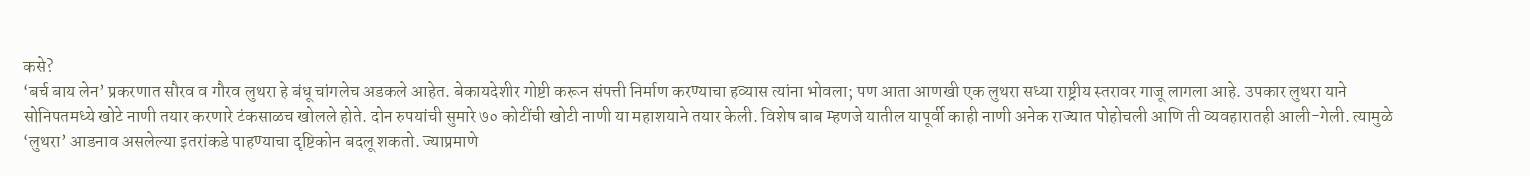कसे?
‘बर्च बाय लेन’ प्रकरणात सौरव व गौरव लुथरा हे बंधू चांगलेच अडकले आहेत. बेकायदेशीर गोष्टी करून संपत्ती निर्माण करण्याचा हव्यास त्यांना भोवला; पण आता आणखी एक लुथरा सध्या राष्ट्रीय स्तरावर गाजू लागला आहे. उपकार लुथरा याने सोनिपतमध्ये खोटे नाणी तयार करणारे टंकसाळच खोलले होते. दोन रुपयांची सुमारे ७० कोटींची खोटी नाणी या महाशयाने तयार केली. विशेष बाब म्हणजे यातील यापूर्वी काही नाणी अनेक राज्यात पोहोचली आणि ती व्यवहारातही आली-गेली. त्यामुळे ‘लुथरा’ आडनाव असलेल्या इतरांकडे पाहण्याचा दृष्टिकोन बदलू शकतो. ज्याप्रमाणे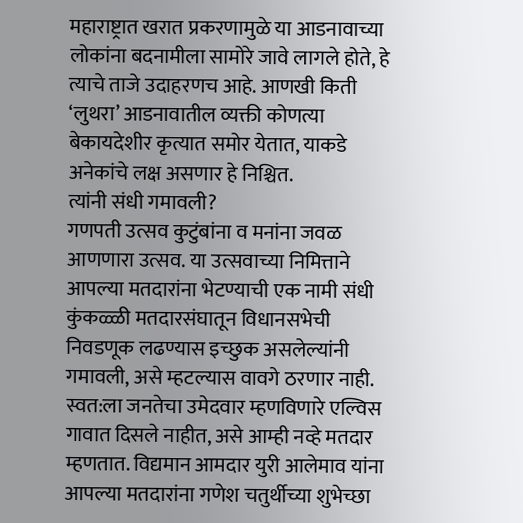महाराष्ट्रात खरात प्रकरणामुळे या आडनावाच्या लोकांना बदनामीला सामोरे जावे लागले होते, हे त्याचे ताजे उदाहरणच आहे. आणखी किती ‘लुथरा’ आडनावातील व्यक्ती कोणत्या बेकायदेशीर कृत्यात समोर येतात, याकडे अनेकांचे लक्ष असणार हे निश्चित.
त्यांनी संधी गमावली?
गणपती उत्सव कुटुंबांना व मनांना जवळ आणणारा उत्सव. या उत्सवाच्या निमित्ताने आपल्या मतदारांना भेटण्याची एक नामी संधी कुंकळ्ळी मतदारसंघातून विधानसभेची निवडणूक लढण्यास इच्छुक असलेल्यांनी गमावली, असे म्हटल्यास वावगे ठरणार नाही. स्वत:ला जनतेचा उमेदवार म्हणविणारे एल्विस गावात दिसले नाहीत, असे आम्ही नव्हे मतदार म्हणतात. विद्यमान आमदार युरी आलेमाव यांना आपल्या मतदारांना गणेश चतुर्थीच्या शुभेच्छा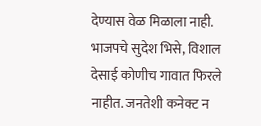देण्यास वेळ मिळाला नाही. भाजपचे सुदेश भिसे, विशाल देसाई कोणीच गावात फिरले नाहीत. जनतेशी कनेक्ट न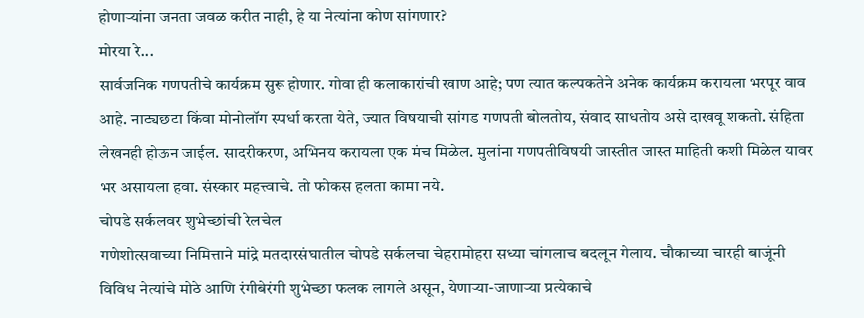होणाऱ्यांना जनता जवळ करीत नाही, हे या नेत्यांना कोण सांगणार?
मोरया रे...
सार्वजनिक गणपतीचे कार्यक्रम सुरू होणार. गोवा ही कलाकारांची खाण आहे; पण त्यात कल्पकतेने अनेक कार्यक्रम करायला भरपूर वाव आहे. नाट्यछटा किंवा मोनोलॉग स्पर्धा करता येते, ज्यात विषयाची सांगड गणपती बोलतोय, संवाद साधतोय असे दाखवू शकतो. संहिता लेखनही होऊन जाईल. सादरीकरण, अभिनय करायला एक मंच मिळेल. मुलांना गणपतीविषयी जास्तीत जास्त माहिती कशी मिळेल यावर भर असायला हवा. संस्कार महत्त्वाचे. तो फोकस हलता कामा नये.
चोपडे सर्कलवर शुभेच्छांची रेलचेल
गणेशोत्सवाच्या निमित्ताने मांद्रे मतदारसंघातील चोपडे सर्कलचा चेहरामोहरा सध्या चांगलाच बदलून गेलाय. चौकाच्या चारही बाजूंनी विविध नेत्यांचे मोठे आणि रंगीबेरंगी शुभेच्छा फलक लागले असून, येणाऱ्या-जाणाऱ्या प्रत्येकाचे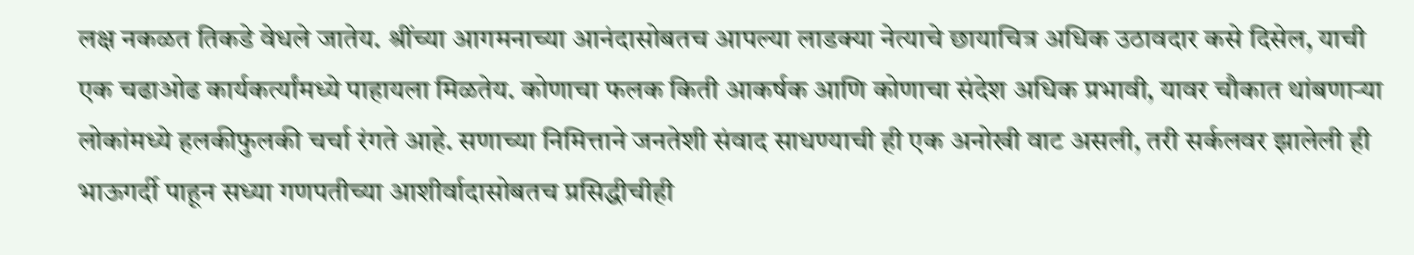लक्ष नकळत तिकडे वेधले जातेय. श्रींच्या आगमनाच्या आनंदासोबतच आपल्या लाडक्या नेत्याचे छायाचित्र अधिक उठावदार कसे दिसेल, याची एक चढाओढ कार्यकर्त्यांमध्ये पाहायला मिळतेय. कोणाचा फलक किती आकर्षक आणि कोणाचा संदेश अधिक प्रभावी, यावर चौकात थांबणाऱ्या लोकांमध्ये हलकीफुलकी चर्चा रंगते आहे. सणाच्या निमित्ताने जनतेशी संवाद साधण्याची ही एक अनोखी वाट असली, तरी सर्कलवर झालेली ही भाऊगर्दी पाहून सध्या गणपतीच्या आशीर्वादासोबतच प्रसिद्धीचीही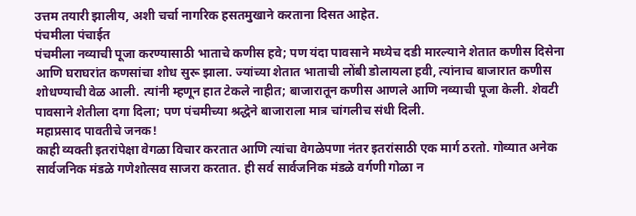उत्तम तयारी झालीय, अशी चर्चा नागरिक हसतमुखाने करताना दिसत आहेत.
पंचमीला पंचाईत
पंचमीला नव्याची पूजा करण्यासाठी भाताचे कणीस हवे; पण यंदा पावसाने मध्येच दडी मारल्याने शेतात कणीस दिसेना आणि घराघरांत कणसांचा शोध सुरू झाला. ज्यांच्या शेतात भाताची लोंबी डोलायला हवी, त्यांनाच बाजारात कणीस शोधण्याची वेळ आली. त्यांनी म्हणून हात टेकले नाहीत; बाजारातून कणीस आणले आणि नव्याची पूजा केली. शेवटी पावसाने शेतीला दगा दिला; पण पंचमीच्या श्रद्धेने बाजाराला मात्र चांगलीच संधी दिली.
महाप्रसाद पावतीचे जनक!
काही व्यक्ती इतरांपेक्षा वेगळा विचार करतात आणि त्यांचा वेगळेपणा नंतर इतरांसाठी एक मार्ग ठरतो. गोव्यात अनेक सार्वजनिक मंडळे गणेशोत्सव साजरा करतात. ही सर्व सार्वजनिक मंडळे वर्गणी गोळा न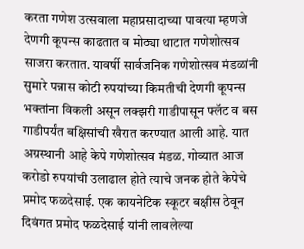करता गणेश उत्सवाला महाप्रसादाच्या पावत्या म्हणजे देणगी कूपन्स काढतात व मोठ्या थाटात गणेशोत्सव साजरा करतात. यावर्षी सार्वजनिक गणेशोत्सव मंडळांनी सुमारे पन्नास कोटी रुपयांच्या किमतीची देणगी कूपन्स भक्तांना विकली असून लक्झरी गाडीपासून फ्लॅट व बस गाडीपर्यंत बक्षिसांची खैरात करण्यात आली आहे. यात अग्रस्थानी आहे केपे गणेशोत्सव मंडळ. गोव्यात आज करोडो रुपयांची उलाढाल होते त्याचे जनक होते केपेचे प्रमोद फळदेसाई. एक कायनेटिक स्कूटर बक्षीस ठेवून दिवंगत प्रमोद फळदेसाई यांनी लावलेल्या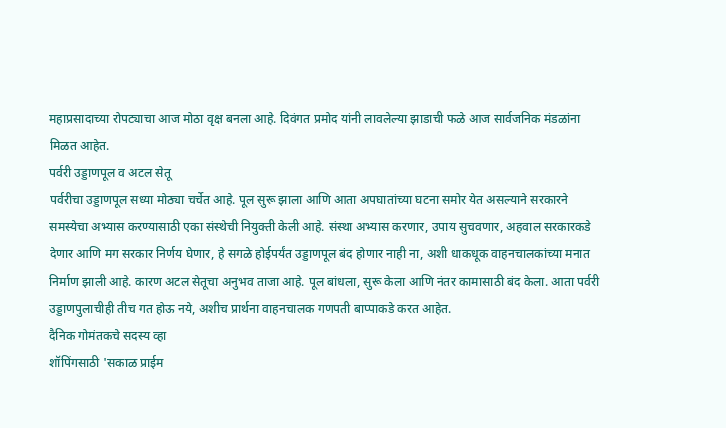महाप्रसादाच्या रोपट्याचा आज मोठा वृक्ष बनला आहे. दिवंगत प्रमोद यांनी लावलेल्या झाडाची फळे आज सार्वजनिक मंडळांना मिळत आहेत.
पर्वरी उड्डाणपूल व अटल सेतू
पर्वरीचा उड्डाणपूल सध्या मोठ्या चर्चेत आहे. पूल सुरू झाला आणि आता अपघातांच्या घटना समोर येत असल्याने सरकारने समस्येचा अभ्यास करण्यासाठी एका संस्थेची नियुक्ती केली आहे. संस्था अभ्यास करणार, उपाय सुचवणार, अहवाल सरकारकडे देणार आणि मग सरकार निर्णय घेणार, हे सगळे होईपर्यंत उड्डाणपूल बंद होणार नाही ना, अशी धाकधूक वाहनचालकांच्या मनात निर्माण झाली आहे. कारण अटल सेतूचा अनुभव ताजा आहे. पूल बांधला, सुरू केला आणि नंतर कामासाठी बंद केला. आता पर्वरी उड्डाणपुलाचीही तीच गत होऊ नये, अशीच प्रार्थना वाहनचालक गणपती बाप्पाकडे करत आहेत.
दैनिक गोमंतकचे सदस्य व्हा
शॉपिंगसाठी 'सकाळ प्राईम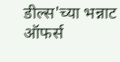डील्स'च्या भन्नाट ऑफर्स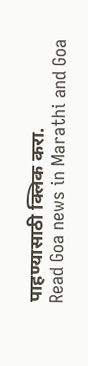पाहण्यासाठी क्लिक करा.
Read Goa news in Marathi and Goa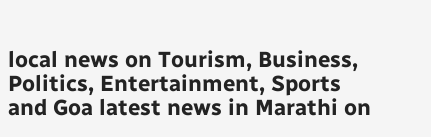local news on Tourism, Business, Politics, Entertainment, Sports and Goa latest news in Marathi on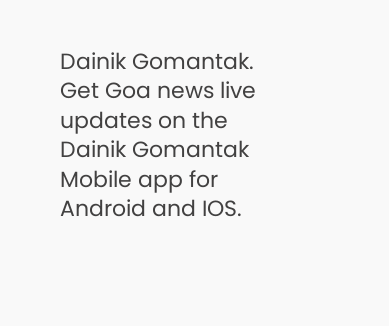Dainik Gomantak. Get Goa news live updates on the Dainik Gomantak Mobile app for Android and IOS.